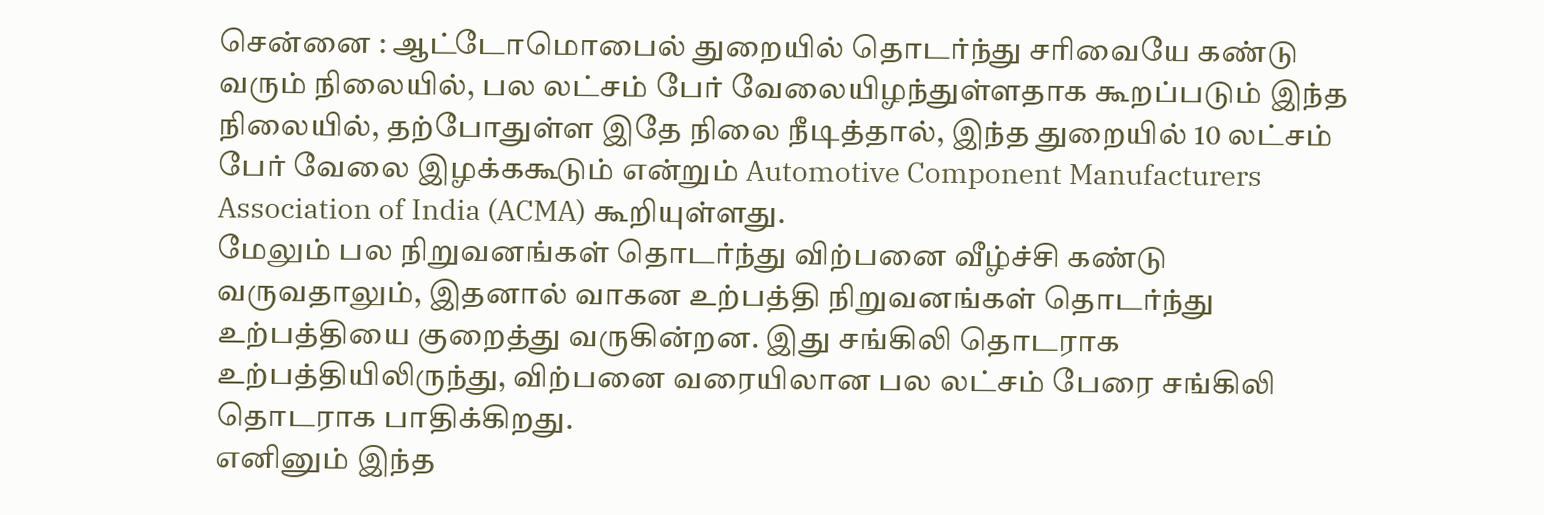சென்னை : ஆட்டோமொபைல் துறையில் தொடர்ந்து சரிவையே கண்டு வரும் நிலையில், பல லட்சம் பேர் வேலையிழந்துள்ளதாக கூறப்படும் இந்த நிலையில், தற்போதுள்ள இதே நிலை நீடித்தால், இந்த துறையில் 10 லட்சம் பேர் வேலை இழக்ககூடும் என்றும் Automotive Component Manufacturers Association of India (ACMA) கூறியுள்ளது.
மேலும் பல நிறுவனங்கள் தொடர்ந்து விற்பனை வீழ்ச்சி கண்டு வருவதாலும், இதனால் வாகன உற்பத்தி நிறுவனங்கள் தொடர்ந்து உற்பத்தியை குறைத்து வருகின்றன. இது சங்கிலி தொடராக உற்பத்தியிலிருந்து, விற்பனை வரையிலான பல லட்சம் பேரை சங்கிலி தொடராக பாதிக்கிறது.
எனினும் இந்த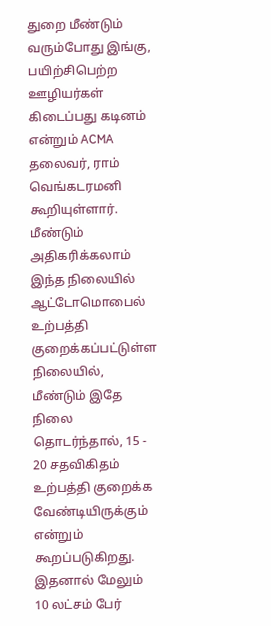துறை மீண்டும் வரும்போது இங்கு, பயிற்சிபெற்ற ஊழியர்கள் கிடைப்பது கடினம் என்றும் ACMA தலைவர், ராம் வெங்கடரமனி கூறியுள்ளார்.
மீண்டும் அதிகரிக்கலாம்
இந்த நிலையில் ஆட்டோமொபைல் உற்பத்தி குறைக்கப்பட்டுள்ள நிலையில், மீண்டும் இதே நிலை தொடர்ந்தால், 15 - 20 சதவிகிதம் உற்பத்தி குறைக்க வேண்டியிருக்கும் என்றும் கூறப்படுகிறது. இதனால் மேலும் 10 லட்சம் பேர்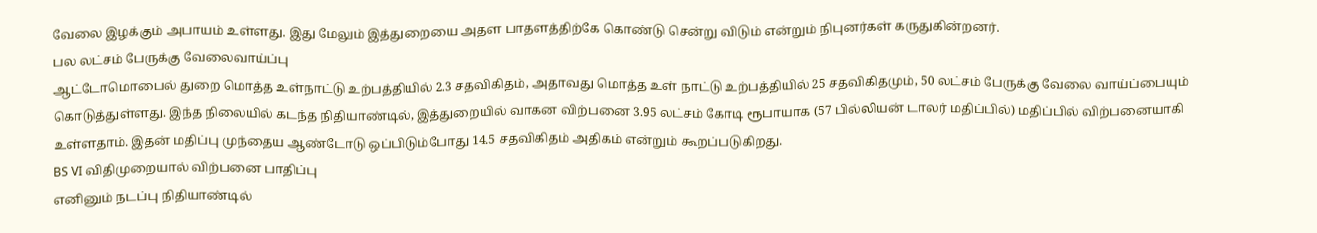வேலை இழக்கும் அபாயம் உள்ளது. இது மேலும் இத்துறையை அதள பாதளத்திற்கே கொண்டு சென்று விடும் என்றும் நிபுனர்கள் கருதுகின்றனர்.
பல லட்சம் பேருக்கு வேலைவாய்ப்பு
ஆட்டோமொபைல் துறை மொத்த உள்நாட்டு உற்பத்தியில் 2.3 சதவிகிதம், அதாவது மொத்த உள் நாட்டு உற்பத்தியில் 25 சதவிகிதமும், 50 லட்சம் பேருக்கு வேலை வாய்ப்பையும் கொடுத்துள்ளது. இந்த நிலையில் கடந்த நிதியாண்டில், இத்துறையில் வாகன விற்பனை 3.95 லட்சம் கோடி ரூபாயாக (57 பில்லியன் டாலர் மதிப்பில்) மதிப்பில் விற்பனையாகி உள்ளதாம். இதன் மதிப்பு முந்தைய ஆண்டோடு ஒப்பிடும்போது 14.5 சதவிகிதம் அதிகம் என்றும் கூறப்படுகிறது.
BS VI விதிமுறையால் விற்பனை பாதிப்பு
எனினும் நடப்பு நிதியாண்டில்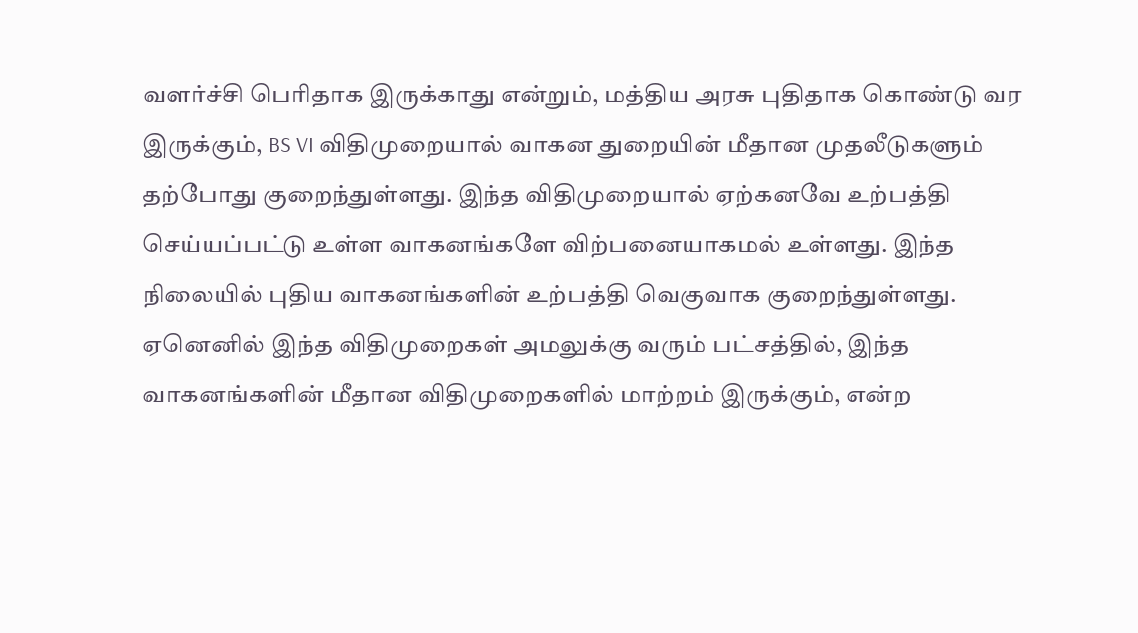வளர்ச்சி பெரிதாக இருக்காது என்றும், மத்திய அரசு புதிதாக கொண்டு வர இருக்கும், BS VI விதிமுறையால் வாகன துறையின் மீதான முதலீடுகளும் தற்போது குறைந்துள்ளது. இந்த விதிமுறையால் ஏற்கனவே உற்பத்தி செய்யப்பட்டு உள்ள வாகனங்களே விற்பனையாகமல் உள்ளது. இந்த நிலையில் புதிய வாகனங்களின் உற்பத்தி வெகுவாக குறைந்துள்ளது. ஏனெனில் இந்த விதிமுறைகள் அமலுக்கு வரும் பட்சத்தில், இந்த வாகனங்களின் மீதான விதிமுறைகளில் மாற்றம் இருக்கும், என்ற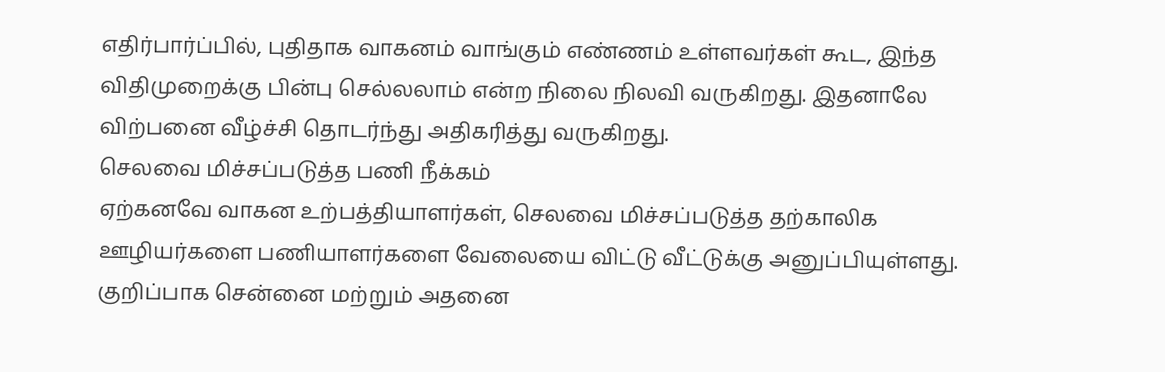எதிர்பார்ப்பில், புதிதாக வாகனம் வாங்கும் எண்ணம் உள்ளவர்கள் கூட, இந்த விதிமுறைக்கு பின்பு செல்லலாம் என்ற நிலை நிலவி வருகிறது. இதனாலே விற்பனை வீழ்ச்சி தொடர்ந்து அதிகரித்து வருகிறது.
செலவை மிச்சப்படுத்த பணி நீக்கம்
ஏற்கனவே வாகன உற்பத்தியாளர்கள், செலவை மிச்சப்படுத்த தற்காலிக ஊழியர்களை பணியாளர்களை வேலையை விட்டு வீட்டுக்கு அனுப்பியுள்ளது. குறிப்பாக சென்னை மற்றும் அதனை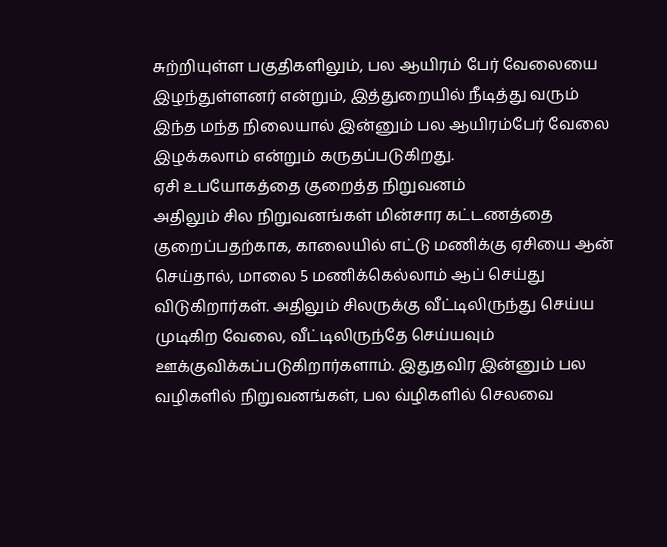சுற்றியுள்ள பகுதிகளிலும், பல ஆயிரம் பேர் வேலையை இழந்துள்ளனர் என்றும், இத்துறையில் நீடித்து வரும் இந்த மந்த நிலையால் இன்னும் பல ஆயிரம்பேர் வேலை இழக்கலாம் என்றும் கருதப்படுகிறது.
ஏசி உபயோகத்தை குறைத்த நிறுவனம்
அதிலும் சில நிறுவனங்கள் மின்சார கட்டணத்தை குறைப்பதற்காக, காலையில் எட்டு மணிக்கு ஏசியை ஆன் செய்தால், மாலை 5 மணிக்கெல்லாம் ஆப் செய்து விடுகிறார்கள். அதிலும் சிலருக்கு வீட்டிலிருந்து செய்ய முடிகிற வேலை, வீட்டிலிருந்தே செய்யவும் ஊக்குவிக்கப்படுகிறார்களாம். இதுதவிர இன்னும் பல வழிகளில் நிறுவனங்கள், பல வ்ழிகளில் செலவை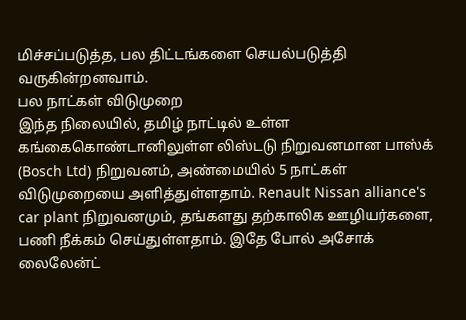மிச்சப்படுத்த, பல திட்டங்களை செயல்படுத்தி வருகின்றனவாம்.
பல நாட்கள் விடுமுறை
இந்த நிலையில், தமிழ் நாட்டில் உள்ள கங்கைகொண்டானிலுள்ள லிஸ்டடு நிறுவனமான பாஸ்க் (Bosch Ltd) நிறுவனம், அண்மையில் 5 நாட்கள் விடுமுறையை அளித்துள்ளதாம். Renault Nissan alliance's car plant நிறுவனமும், தங்களது தற்காலிக ஊழியர்களை, பணி நீக்கம் செய்துள்ளதாம். இதே போல் அசோக் லைலேன்ட்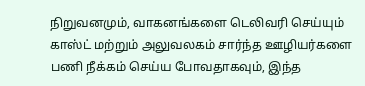நிறுவனமும், வாகனங்களை டெலிவரி செய்யும் காஸ்ட் மற்றும் அலுவலகம் சார்ந்த ஊழியர்களை பணி நீக்கம் செய்ய போவதாகவும், இந்த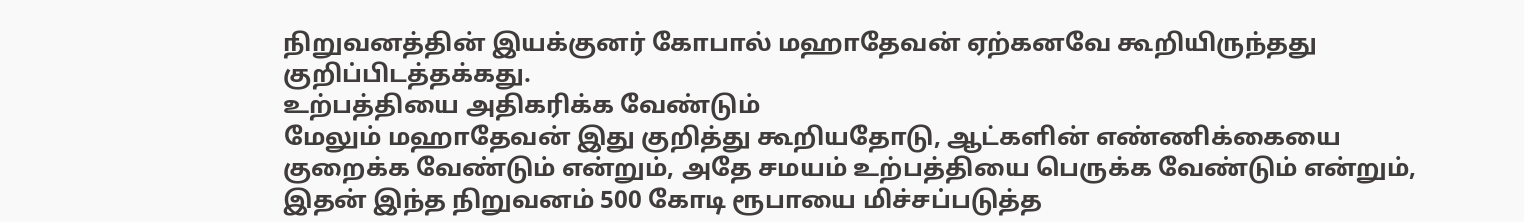நிறுவனத்தின் இயக்குனர் கோபால் மஹாதேவன் ஏற்கனவே கூறியிருந்தது குறிப்பிடத்தக்கது.
உற்பத்தியை அதிகரிக்க வேண்டும்
மேலும் மஹாதேவன் இது குறித்து கூறியதோடு, ஆட்களின் எண்ணிக்கையை குறைக்க வேண்டும் என்றும், அதே சமயம் உற்பத்தியை பெருக்க வேண்டும் என்றும், இதன் இந்த நிறுவனம் 500 கோடி ரூபாயை மிச்சப்படுத்த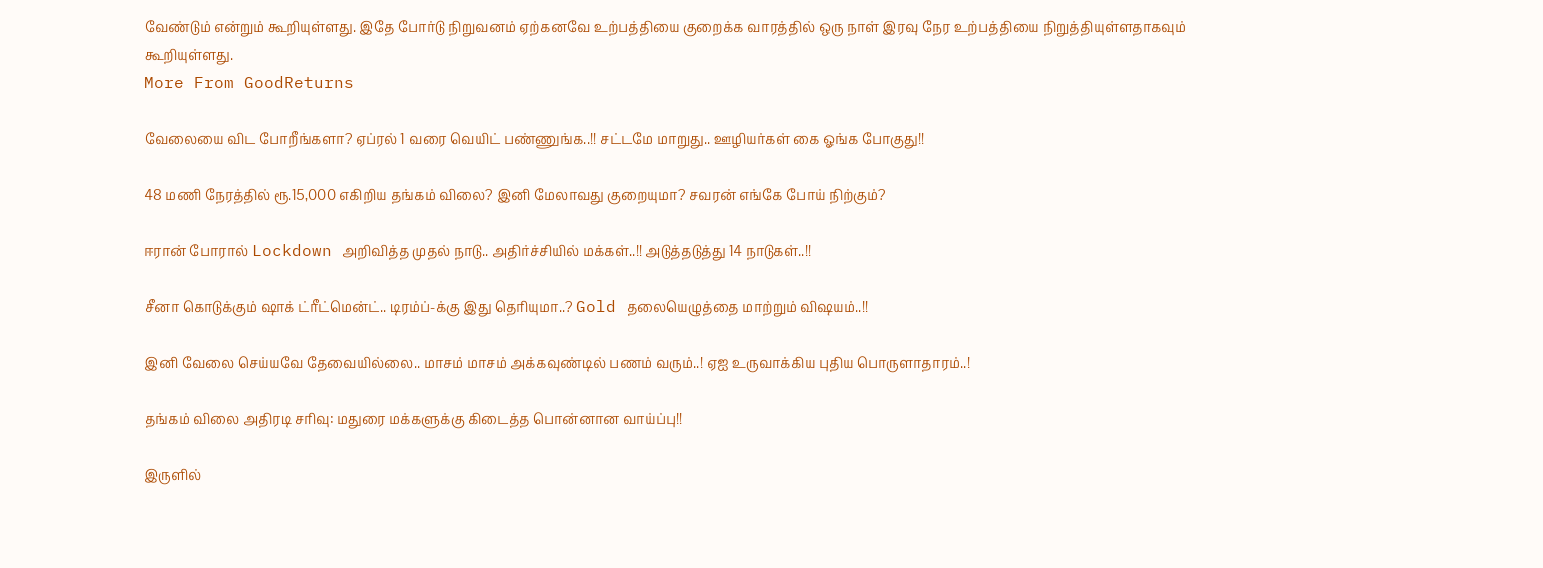வேண்டும் என்றும் கூறியுள்ளது. இதே போர்டு நிறுவனம் ஏற்கனவே உற்பத்தியை குறைக்க வாரத்தில் ஒரு நாள் இரவு நேர உற்பத்தியை நிறுத்தியுள்ளதாகவும் கூறியுள்ளது.
More From GoodReturns

வேலையை விட போறீங்களா? ஏப்ரல் 1 வரை வெயிட் பண்ணுங்க..!! சட்டமே மாறுது.. ஊழியர்கள் கை ஓங்க போகுது!!

48 மணி நேரத்தில் ரூ.15,000 எகிறிய தங்கம் விலை? இனி மேலாவது குறையுமா? சவரன் எங்கே போய் நிற்கும்?

ஈரான் போரால் Lockdown அறிவித்த முதல் நாடு.. அதிர்ச்சியில் மக்கள்..!! அடுத்தடுத்து 14 நாடுகள்..!!

சீனா கொடுக்கும் ஷாக் ட்ரீட்மென்ட்.. டிரம்ப்-க்கு இது தெரியுமா..? Gold தலையெழுத்தை மாற்றும் விஷயம்..!!

இனி வேலை செய்யவே தேவையில்லை.. மாசம் மாசம் அக்கவுண்டில் பணம் வரும்..! ஏஐ உருவாக்கிய புதிய பொருளாதாரம்..!

தங்கம் விலை அதிரடி சரிவு: மதுரை மக்களுக்கு கிடைத்த பொன்னான வாய்ப்பு!!

இருளில்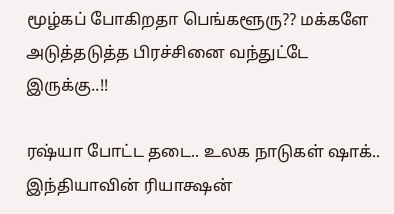மூழ்கப் போகிறதா பெங்களூரு?? மக்களே அடுத்தடுத்த பிரச்சினை வந்துட்டே இருக்கு..!!

ரஷ்யா போட்ட தடை.. உலக நாடுகள் ஷாக்.. இந்தியாவின் ரியாக்ஷன்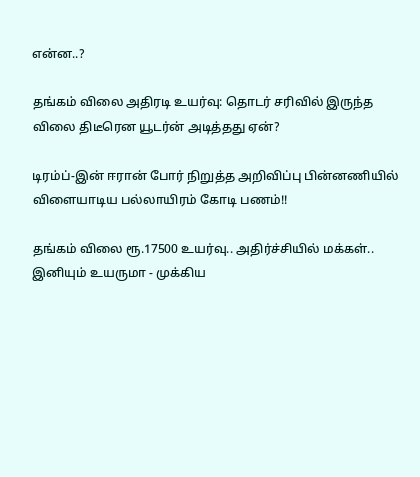என்ன..?

தங்கம் விலை அதிரடி உயர்வு: தொடர் சரிவில் இருந்த விலை திடீரென யூடர்ன் அடித்தது ஏன்?

டிரம்ப்-இன் ஈரான் போர் நிறுத்த அறிவிப்பு பின்னணியில் விளையாடிய பல்லாயிரம் கோடி பணம்!!

தங்கம் விலை ரூ.17500 உயர்வு.. அதிர்ச்சியில் மக்கள்.. இனியும் உயருமா - முக்கிய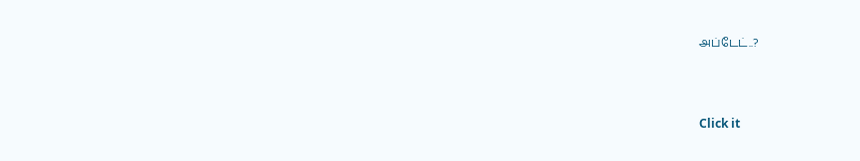அப்டேட்..?



Click it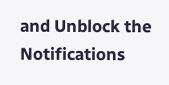and Unblock the Notifications